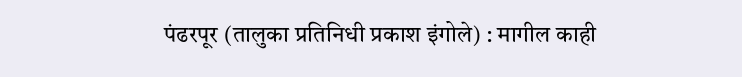पंढरपूर (तालुका प्रतिनिधी प्रकाश इंगोले) : मागील काही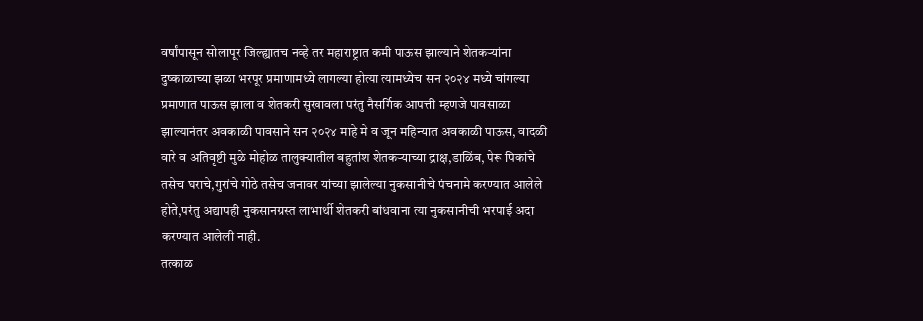वर्षांपासून सोलापूर जिल्ह्यातच नव्हे तर महाराष्ट्रात कमी पाऊस झाल्याने शेतकऱ्यांना दुष्काळाच्या झळा भरपूर प्रमाणामध्ये लागल्या होत्या त्यामध्येच सन २०२४ मध्ये चांगल्या प्रमाणात पाऊस झाला व शेतकरी सुखावला परंतु नैसर्गिक आपत्ती म्हणजे पावसाळा झाल्यानंतर अवकाळी पावसाने सन २०२४ माहे मे व जून महिन्यात अवकाळी पाऊस, वादळी वारे व अतिवृष्टी मुळे मोहोळ तालुक्यातील बहुतांश शेतकऱ्याच्या द्राक्ष,डाळिंब, पेरू पिकांचे तसेच घराचे,गुरांचे गोठे तसेच जनावर यांच्या झालेल्या नुकसानीचे पंचनामे करण्यात आलेले होते,परंतु अद्यापही नुकसानग्रस्त लाभार्थी शेतकरी बांधवाना त्या नुकसानीची भरपाई अदा करण्यात आलेली नाही.
तत्काळ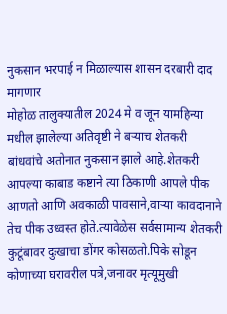नुकसान भरपाई न मिळाल्यास शासन दरबारी दाद मागणार
मोहोळ तालुक्यातील 2024 मे व जून यामहिन्या मधील झालेल्या अतिवृष्टी ने बऱ्याच शेतकरी बांधवांचे अतोनात नुकसान झाले आहे.शेतकरी आपल्या काबाड कष्टाने त्या ठिकाणी आपले पीक आणतो आणि अवकाळी पावसाने,वाऱ्या कावदानाने तेच पीक उध्वस्त होते.त्यावेळेस सर्वसामान्य शेतकरी कुटूंबावर दुःखाचा डोंगर कोसळतो.पिके सोडून कोणाच्या घरावरील पत्रे,जनावर मृत्यूमुखी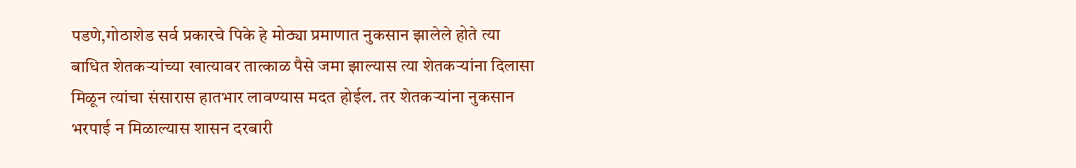पडणे,गोठाशेड सर्व प्रकारचे पिके हे मोठ्या प्रमाणात नुकसान झालेले होते त्या बाधित शेतकऱ्यांच्या खात्यावर तात्काळ पैसे जमा झाल्यास त्या शेतकऱ्यांना दिलासा मिळून त्यांचा संसारास हातभार लावण्यास मदत होईल. तर शेतकऱ्यांना नुकसान भरपाई न मिळाल्यास शासन दरबारी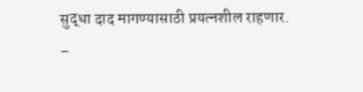सुद्धा दाद मागण्यासाठी प्रयत्नशील राहणार.
–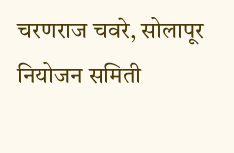चरणराज चवरे, सोलापूर नियोजन समिती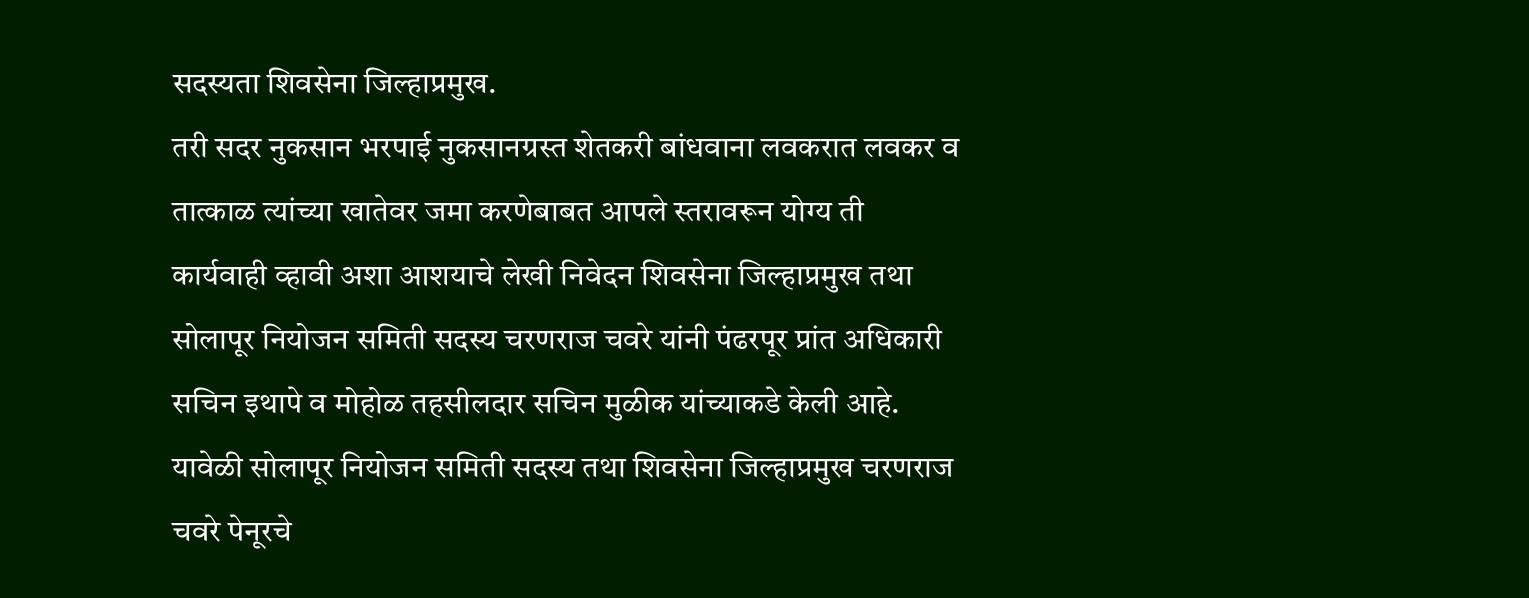सदस्यता शिवसेना जिल्हाप्रमुख.
तरी सदर नुकसान भरपाई नुकसानग्रस्त शेतकरी बांधवाना लवकरात लवकर व तात्काळ त्यांच्या खातेवर जमा करणेबाबत आपले स्तरावरून योग्य ती कार्यवाही व्हावी अशा आशयाचे लेखी निवेदन शिवसेना जिल्हाप्रमुख तथा सोलापूर नियोजन समिती सदस्य चरणराज चवरे यांनी पंढरपूर प्रांत अधिकारी सचिन इथापे व मोहोळ तहसीलदार सचिन मुळीक यांच्याकडे केली आहे. यावेळी सोलापूर नियोजन समिती सदस्य तथा शिवसेना जिल्हाप्रमुख चरणराज चवरे पेनूरचे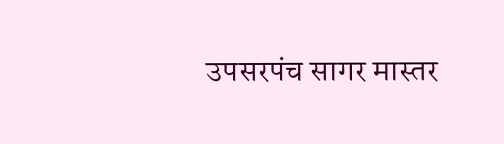उपसरपंच सागर मास्तर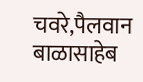चवरे,पैलवान बाळासाहेब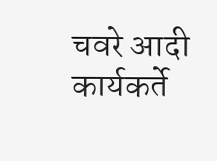चवरे आदी कार्यकर्ते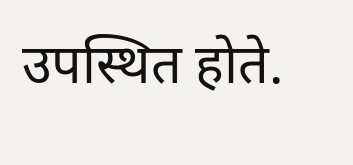उपस्थित होते.